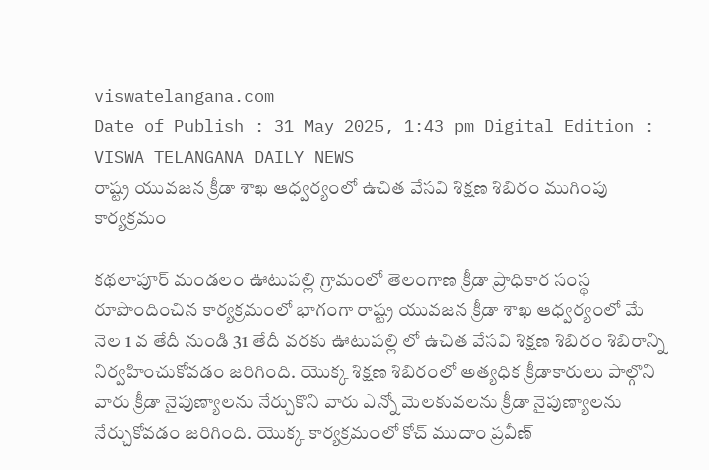viswatelangana.com
Date of Publish : 31 May 2025, 1:43 pm Digital Edition : VISWA TELANGANA DAILY NEWS
రాష్ట్ర యువజన క్రీడా శాఖ ఆధ్వర్యంలో ఉచిత వేసవి శిక్షణ శిబిరం ముగింపు కార్యక్రమం

కథలాపూర్ మండలం ఊటుపల్లి గ్రామంలో తెలంగాణ క్రీడా ప్రాధికార సంస్థ రూపొందించిన కార్యక్రమంలో భాగంగా రాష్ట్ర యువజన క్రీడా శాఖ ఆధ్వర్యంలో మే నెల 1 వ తేదీ నుండి 31 తేదీ వరకు ఊటుపల్లి లో ఉచిత వేసవి శిక్షణ శిబిరం శిబిరాన్ని నిర్వహించుకోవడం జరిగింది. యొక్క శిక్షణ శిబిరంలో అత్యధిక క్రీడాకారులు పాల్గొని వారు క్రీడా నైపుణ్యాలను నేర్చుకొని వారు ఎన్నో మెలకువలను క్రీడా నైపుణ్యాలను నేర్చుకోవడం జరిగింది. యొక్క కార్యక్రమంలో కోచ్ ముదాం ప్రవీణ్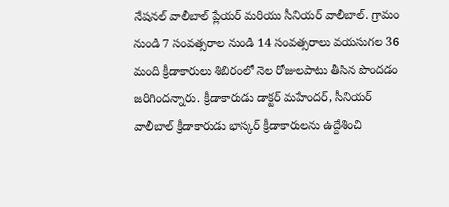నేషనల్ వాలీబాల్ ప్లేయర్ మరియు సీనియర్ వాలీబాల్. గ్రామం నుండి 7 సంవత్సరాల నుండి 14 సంవత్సరాలు వయసుగల 36 మంది క్రీడాకారులు శిబిరంలో నెల రోజులపాటు తీసిన పొందడం జరిగిందన్నారు. క్రీడాకారుడు డాక్టర్ మహేందర్, సీనియర్ వాలీబాల్ క్రీడాకారుడు భాస్కర్ క్రీడాకారులను ఉద్దేశించి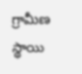గ్రామీణ స్థాయి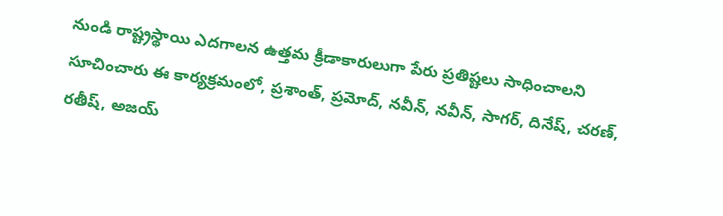నుండి రాష్ట్రస్థాయి ఎదగాలన ఉత్తమ క్రీడాకారులుగా పేరు ప్రతిష్టలు సాధించాలని సూచించారు ఈ కార్యక్రమంలో, ప్రశాంత్, ప్రమోద్, నవీన్, నవీన్, సాగర్, దినేష్, చరణ్, రతీష్, అజయ్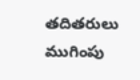తదితరులు ముగింపు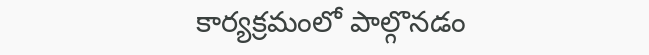కార్యక్రమంలో పాల్గొనడం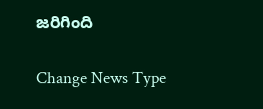జరిగింది

Change News Type